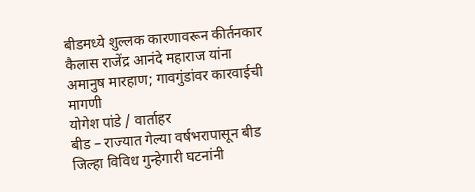बीडमध्ये शुल्लक कारणावरून कीर्तनकार कैलास राजेंद्र आनंदे महाराज यांना अमानुष मारहाण; गावगुंडांवर कारवाईची मागणी
योगेश पांडे / वार्ताहर
बीड – राज्यात गेल्या वर्षभरापासून बीड जिल्हा विविध गुन्हेगारी घटनांनी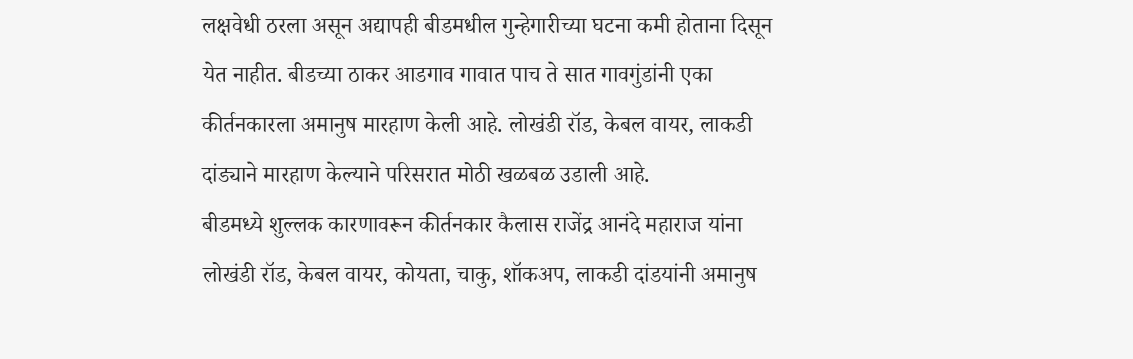लक्षवेधी ठरला असून अद्यापही बीडमधील गुन्हेगारीच्या घटना कमी होताना दिसून येत नाहीत. बीडच्या ठाकर आडगाव गावात पाच ते सात गावगुंडांनी एका कीर्तनकारला अमानुष मारहाण केली आहे. लोखंडी रॉड, केबल वायर, लाकडी दांड्याने मारहाण केल्याने परिसरात मोठी खळबळ उडाली आहे.
बीडमध्ये शुल्लक कारणावरून कीर्तनकार कैलास राजेंद्र आनंदे महाराज यांना लोखंडी रॉड, केबल वायर, कोयता, चाकु, शॉकअप, लाकडी दांडयांनी अमानुष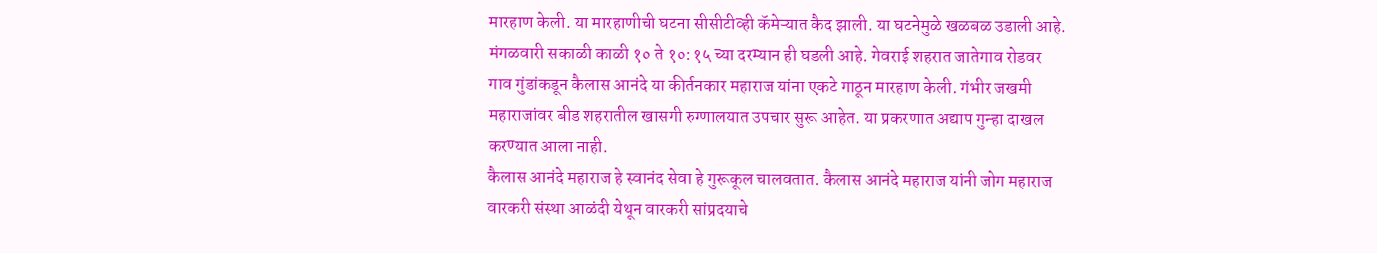मारहाण केली. या मारहाणीची घटना सीसीटीव्ही कॅमेऱ्यात कैद झाली. या घटनेमुळे खळबळ उडाली आहे. मंगळवारी सकाळी काळी १० ते १०:१५ च्या दरम्यान ही घडली आहे. गेवराई शहरात जातेगाव रोडवर गाव गुंडांकडून कैलास आनंदे या कीर्तनकार महाराज यांना एकटे गाठून मारहाण केली. गंभीर जखमी महाराजांवर बीड शहरातील खासगी रुग्णालयात उपचार सुरू आहेत. या प्रकरणात अद्याप गुन्हा दाखल करण्यात आला नाही.
कैलास आनंदे महाराज हे स्वानंद सेवा हे गुरूकूल चालवतात. कैलास आनंदे महाराज यांनी जोग महाराज वारकरी संस्था आळंदी येथून वारकरी सांप्रदयाचे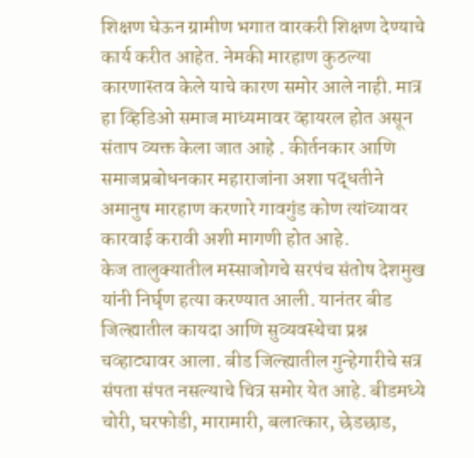शिक्षण घेऊन ग्रामीण भगात वारकरी शिक्षण देण्याचे कार्य करीत आहेत. नेमकी मारहाण कुठल्या कारणास्तव केले याचे कारण समोर आले नाही. मात्र हा व्हिडिओ समाज माध्यमावर व्हायरल होत असून संताप व्यक्त केला जात आहे . कीर्तनकार आणि समाजप्रबोधनकार महाराजांना अशा पद्धतीने अमानुष मारहाण करणारे गावगुंड कोण त्यांच्यावर कारवाई करावी अशी मागणी होत आहे.
केज तालुक्यातील मस्साजोगचे सरपंच संतोष देशमुख यांनी निर्घृण हत्या करण्यात आली. यानंतर बीड जिल्ह्यातील कायदा आणि सुव्यवस्थेचा प्रश्न चव्हाट्यावर आला. बीड जिल्ह्यातील गुन्हेगारीचे सत्र संपता संपत नसल्याचे चित्र समोर येत आहे. बीडमध्ये चोरी, घरफोडी, मारामारी, बलात्कार, छेडछाड,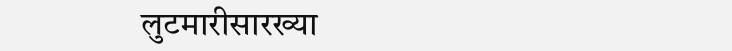लुटमारीसारख्या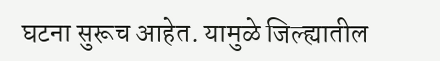घटना सुरूच आहेत. यामुळे जिल्ह्यातील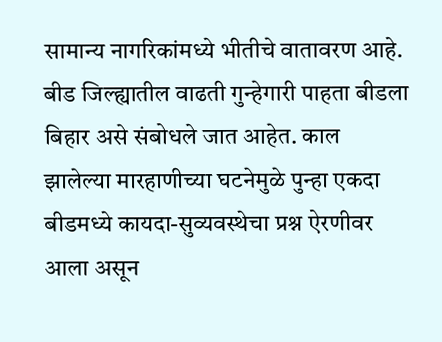सामान्य नागरिकांमध्ये भीतीचे वातावरण आहे. बीड जिल्ह्यातील वाढती गुन्हेगारी पाहता बीडला बिहार असे संबोधले जात आहेत. काल झालेल्या मारहाणीच्या घटनेमुळे पुन्हा एकदा बीडमध्ये कायदा-सुव्यवस्थेचा प्रश्न ऐरणीवर आला असून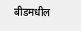बीडमधील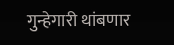गुन्हेगारी थांबणार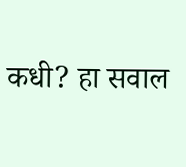कधी? हा सवाल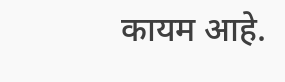कायम आहे.